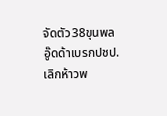จัดตัว38ขุนพล
อู๊ดด้าเบรกปชป.
เลิกห้าวพ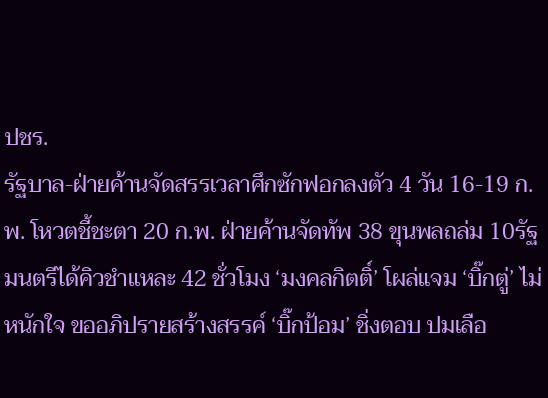ปชร.
รัฐบาล-ฝ่ายค้านจัดสรรเวลาศึกซักฟอกลงตัว 4 วัน 16-19 ก.พ. โหวตชี้ชะตา 20 ก.พ. ฝ่ายค้านจัดทัพ 38 ขุนพลถล่ม 10รัฐมนตรีได้คิวชำแหละ 42 ชั่วโมง ‘มงคลกิตติ์’ โผล่แจม ‘บิ๊กตู่’ ไม่หนักใจ ขออภิปรายสร้างสรรค์ ‘บิ๊กป้อม’ ชิ่งตอบ ปมเลือ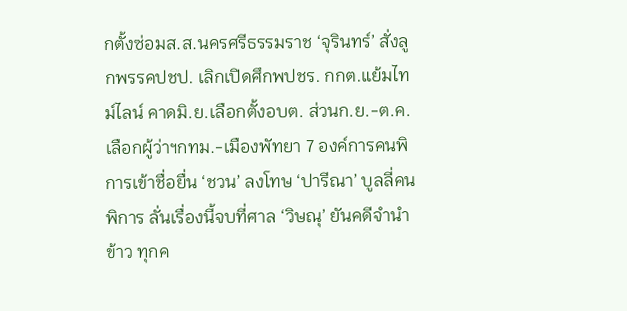กตั้งซ่อมส.ส.นครศรีธรรมราช ‘จุรินทร์’ สั่งลูกพรรคปชป. เลิกเปิดศึกพปชร. กกต.แย้มไทม์ไลน์ คาดมิ.ย.เลือกตั้งอบต. ส่วนก.ย.-ต.ค.เลือกผู้ว่าฯกทม.-เมืองพัทยา 7 องค์การคนพิการเข้าชื่อยื่น ‘ชวน’ ลงโทษ ‘ปารีณา’ บูลลี่คนพิการ ลั่นเรื่องนี้จบที่ศาล ‘วิษณุ’ ยันคดีจำนำข้าว ทุกค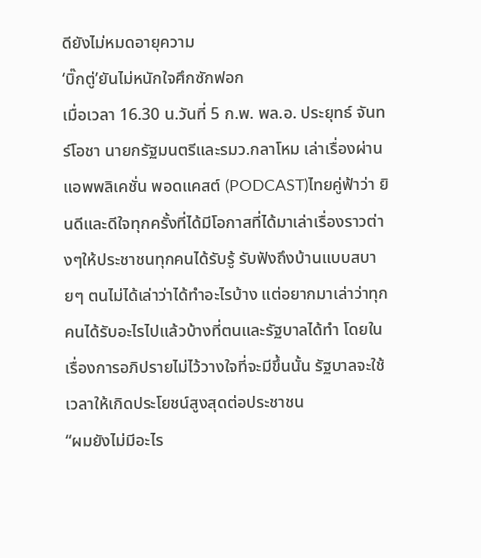ดียังไม่หมดอายุความ
‘บิ๊กตู่’ยันไม่หนักใจศึกซักฟอก
เมื่อเวลา 16.30 น.วันที่ 5 ก.พ. พล.อ. ประยุทธ์ จันทร์โอชา นายกรัฐมนตรีและรมว.กลาโหม เล่าเรื่องผ่านแอพพลิเคชั่น พอดแคสต์ (PODCAST)ไทยคู่ฟ้าว่า ยินดีและดีใจทุกครั้งที่ได้มีโอกาสที่ได้มาเล่าเรื่องราวต่างๆให้ประชาชนทุกคนได้รับรู้ รับฟังถึงบ้านแบบสบายๆ ตนไม่ได้เล่าว่าได้ทำอะไรบ้าง แต่อยากมาเล่าว่าทุกคนได้รับอะไรไปแล้วบ้างที่ตนและรัฐบาลได้ทำ โดยในเรื่องการอภิปรายไม่ไว้วางใจที่จะมีขึ้นนั้น รัฐบาลจะใช้เวลาให้เกิดประโยชน์สูงสุดต่อประชาชน
“ผมยังไม่มีอะไร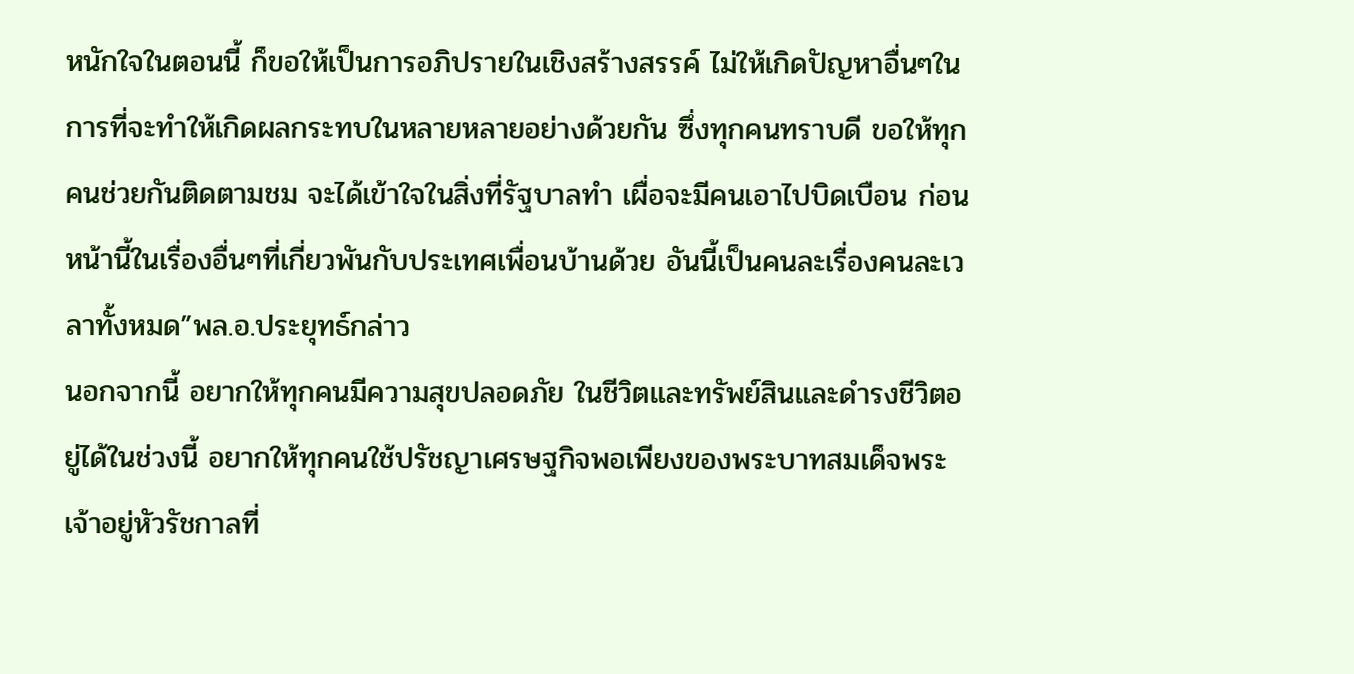หนักใจในตอนนี้ ก็ขอให้เป็นการอภิปรายในเชิงสร้างสรรค์ ไม่ให้เกิดปัญหาอื่นๆในการที่จะทำให้เกิดผลกระทบในหลายหลายอย่างด้วยกัน ซึ่งทุกคนทราบดี ขอให้ทุกคนช่วยกันติดตามชม จะได้เข้าใจในสิ่งที่รัฐบาลทำ เผื่อจะมีคนเอาไปบิดเบือน ก่อนหน้านี้ในเรื่องอื่นๆที่เกี่ยวพันกับประเทศเพื่อนบ้านด้วย อันนี้เป็นคนละเรื่องคนละเวลาทั้งหมด”พล.อ.ประยุทธ์กล่าว
นอกจากนี้ อยากให้ทุกคนมีความสุขปลอดภัย ในชีวิตและทรัพย์สินและดำรงชีวิตอยู่ได้ในช่วงนี้ อยากให้ทุกคนใช้ปรัชญาเศรษฐกิจพอเพียงของพระบาทสมเด็จพระเจ้าอยู่หัวรัชกาลที่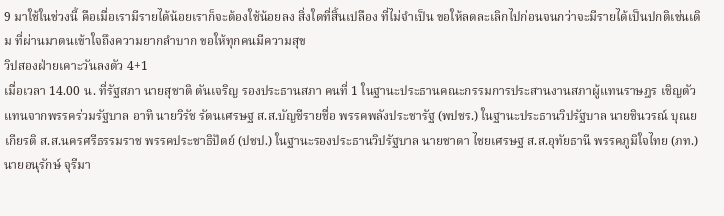9 มาใช้ในช่วงนี้ คือเมื่อเรามีรายได้น้อยเราก็จะต้องใช้น้อยลง สิ่งใดที่สิ้นเปลือง ที่ไม่จำเป็น ขอให้ลดละเลิกไปก่อนจนกว่าจะมีรายได้เป็นปกติเช่นเดิม ที่ผ่านมาตนเข้าใจถึงความยากลำบาก ขอให้ทุกคนมีความสุข
วิปสองฝ่ายเคาะวันลงตัว 4+1
เมื่อเวลา 14.00 น. ที่รัฐสภา นายสุชาติ ตันเจริญ รองประธานสภา คนที่ 1 ในฐานะประธานคณะกรรมการประสานงานสภาผู้แทนราษฎร เชิญตัวแทนจากพรรคร่วมรัฐบาล อาทิ นายวิรัช รัตนเศรษฐ ส.ส.บัญชีรายชื่อ พรรคพลังประชารัฐ (พปชร.) ในฐานะประธานวิปรัฐบาล นายชินวรณ์ บุณยเกียรติ ส.ส.นครศรีธรรมราช พรรคประชาธิปัตย์ (ปชป.) ในฐานะรองประธานวิปรัฐบาล นายชาดา ไชยเศรษฐ ส.ส.อุทัยธานี พรรคภูมิใจไทย (ภท.) นายอนุรักษ์ จุรีมา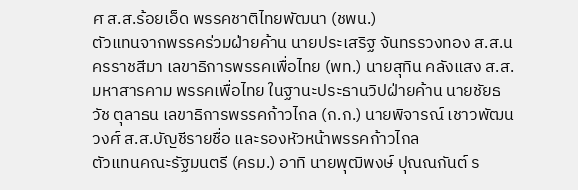ศ ส.ส.ร้อยเอ็ด พรรคชาติไทยพัฒนา (ชพน.)
ตัวแทนจากพรรคร่วมฝ่ายค้าน นายประเสริฐ จันทรรวงทอง ส.ส.นครราชสีมา เลขาธิการพรรคเพื่อไทย (พท.) นายสุทิน คลังแสง ส.ส.มหาสารคาม พรรคเพื่อไทย ในฐานะประธานวิปฝ่ายค้าน นายชัยธวัช ตุลาธน เลขาธิการพรรคก้าวไกล (ก.ก.) นายพิจารณ์ เชาวพัฒนวงศ์ ส.ส.บัญชีรายชื่อ และรองหัวหน้าพรรคก้าวไกล
ตัวแทนคณะรัฐมนตรี (ครม.) อาทิ นายพุฒิพงษ์ ปุณณกันต์ ร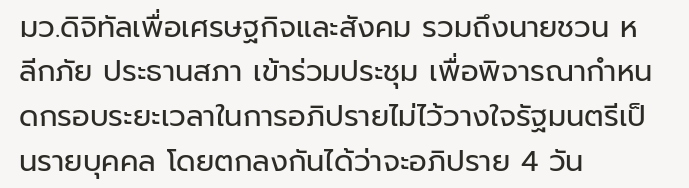มว.ดิจิทัลเพื่อเศรษฐกิจและสังคม รวมถึงนายชวน หลีกภัย ประธานสภา เข้าร่วมประชุม เพื่อพิจารณากำหนดกรอบระยะเวลาในการอภิปรายไม่ไว้วางใจรัฐมนตรีเป็นรายบุคคล โดยตกลงกันได้ว่าจะอภิปราย 4 วัน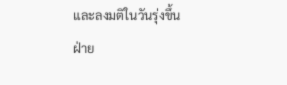และลงมติในวันรุ่งขึ้น
ฝ่าย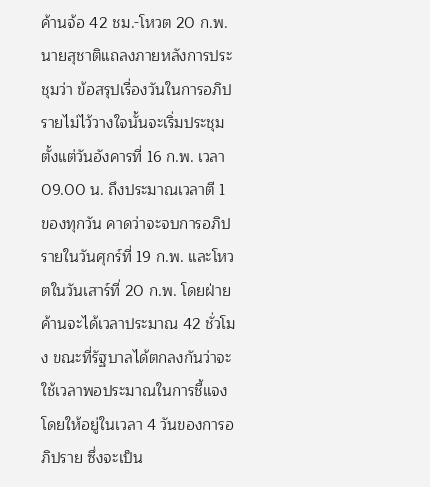ค้านจ้อ 42 ชม.-โหวต 20 ก.พ.
นายสุชาติแถลงภายหลังการประชุมว่า ข้อสรุปเรื่องวันในการอภิปรายไม่ไว้วางใจนั้นจะเริ่มประชุมตั้งแต่วันอังคารที่ 16 ก.พ. เวลา 09.00 น. ถึงประมาณเวลาตี 1 ของทุกวัน คาดว่าจะจบการอภิปรายในวันศุกร์ที่ 19 ก.พ. และโหวตในวันเสาร์ที่ 20 ก.พ. โดยฝ่ายค้านจะได้เวลาประมาณ 42 ชั่วโมง ขณะที่รัฐบาลได้ตกลงกันว่าจะใช้เวลาพอประมาณในการชี้แจง โดยให้อยู่ในเวลา 4 วันของการอภิปราย ซึ่งจะเป็น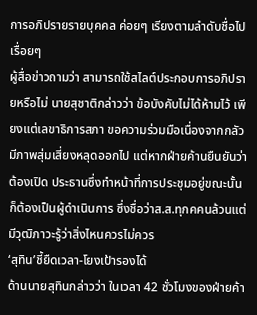การอภิปรายรายบุคคล ค่อยๆ เรียงตามลำดับชื่อไปเรื่อยๆ
ผู้สื่อข่าวถามว่า สามารถใช้สไลต์ประกอบการอภิปรายหรือไม่ นายสุชาติกล่าวว่า ข้อบังคับไม่ได้ห้ามไว้ เพียงแต่เลขาธิการสภา ขอความร่วมมือเนื่องจากกลัวมีภาพสุ่มเสี่ยงหลุดออกไป แต่หากฝ่ายค้านยืนยันว่าต้องเปิด ประธานซึ่งทำหน้าที่การประชุมอยู่ขณะนั้นก็ต้องเป็นผู้ดำเนินการ ซึ่งชื่อว่าส.ส.ทุกคคนล้วนแต่มีวุฒิภาวะรู้ว่าสิ่งไหนควรไม่ควร
‘สุทิน’ชี้ยืดเวลา-โยงเป้ารองได้
ด้านนายสุทินกล่าวว่า ในเวลา 42 ชั่วโมงของฝ่ายค้า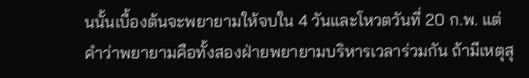นนั้นเบื้องต้นจะพยายามให้จบใน 4 วันและโหวตวันที่ 20 ก.พ. แต่คำว่าพยายามคือทั้งสองฝ่ายพยายามบริหารเวลาร่วมกัน ถ้ามีเหตุสุ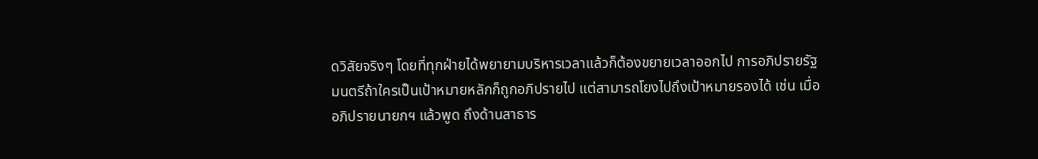ดวิสัยจริงๆ โดยที่ทุกฝ่ายได้พยายามบริหารเวลาแล้วก็ต้องขยายเวลาออกไป การอภิปรายรัฐมนตรีถ้าใครเป็นเป้าหมายหลักก็ถูกอภิปรายไป แต่สามารถโยงไปถึงเป้าหมายรองได้ เช่น เมื่ออภิปรายนายกฯ แล้วพูด ถึงด้านสาธาร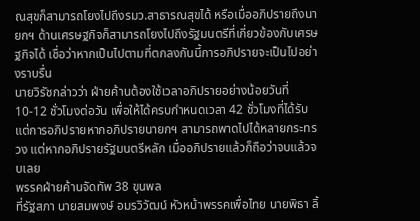ณสุขก็สามารถโยงไปถึงรมว.สาธารณสุขได้ หรือเมื่ออภิปรายถึงนายกฯ ด้านเศรษฐกิจก็สามารถโยงไปถึงรัฐมนตรีที่เกี่ยวข้องกับเศรษฐกิจได้ เชื่อว่าหากเป็นไปตามที่ตกลงกันนี้การอภิปรายจะเป็นไปอย่างราบรื่น
นายวิรัชกล่าวว่า ฝ่ายค้านต้องใช้เวลาอภิปรายอย่างน้อยวันที่ 10-12 ชั่วโมงต่อวัน เพื่อให้ได้ครบกำหนดเวลา 42 ชั่วโมงที่ได้รับ แต่การอภิปรายหากอภิปรายนายกฯ สามารถพาดไปได้หลายกระทรวง แต่หากอภิปรายรัฐมนตรีหลัก เมื่ออภิปรายแล้วก็ถือว่าจบแล้วจบเลย
พรรคฝ่ายค้านจัดทัพ 38 ขุนพล
ที่รัฐสภา นายสมพงษ์ อมรวิวัฒน์ หัวหน้าพรรคเพื่อไทย นายพิธา ลิ้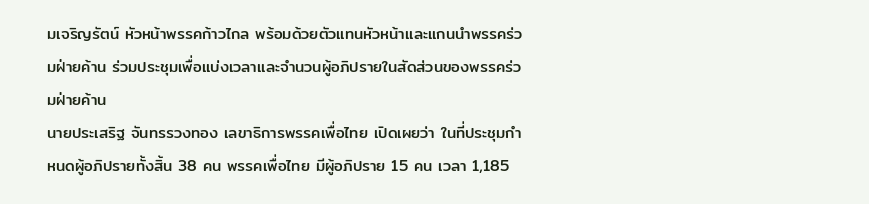มเจริญรัตน์ หัวหน้าพรรคก้าวไกล พร้อมด้วยตัวแทนหัวหน้าและแกนนำพรรคร่วมฝ่ายค้าน ร่วมประชุมเพื่อแบ่งเวลาและจำนวนผู้อภิปรายในสัดส่วนของพรรคร่วมฝ่ายค้าน
นายประเสริฐ จันทรรวงทอง เลขาธิการพรรคเพื่อไทย เปิดเผยว่า ในที่ประชุมกำหนดผู้อภิปรายทั้งสิ้น 38 คน พรรคเพื่อไทย มีผู้อภิปราย 15 คน เวลา 1,185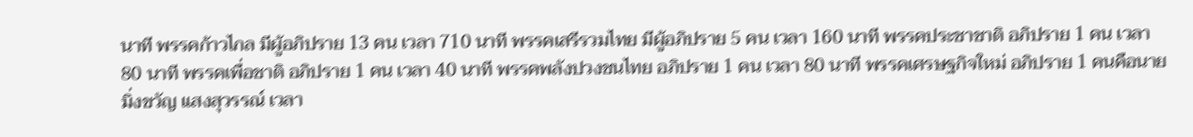นาที พรรคก้าวไกล มีผู้อภิปราย 13 คน เวลา 710 นาที พรรคเสรีรวมไทย มีผู้อภิปราย 5 คน เวลา 160 นาที พรรคประชาชาติ อภิปราย 1 คน เวลา 80 นาที พรรคเพื่อชาติ อภิปราย 1 คน เวลา 40 นาที พรรคพลังปวงชนไทย อภิปราย 1 คน เวลา 80 นาที พรรคเศรษฐกิจใหม่ อภิปราย 1 คนคือนายมิ่งขวัญ แสงสุวรรณ์ เวลา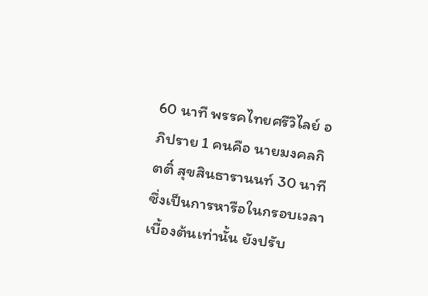60 นาที พรรคไทยศรีวิไลย์ อภิปราย 1 คนคือ นายมงคลกิตติ์ สุขสินธารานนท์ 30 นาที ซึ่งเป็นการหารือในกรอบเวลาเบื้องต้นเท่านั้น ยังปรับ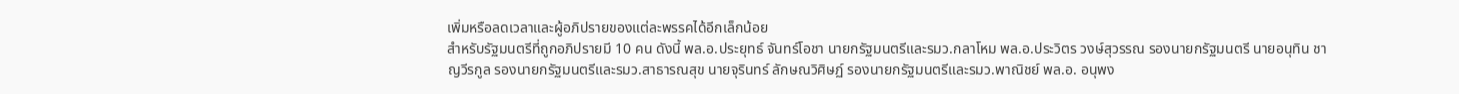เพิ่มหรือลดเวลาและผู้อภิปรายของแต่ละพรรคได้อีกเล็กน้อย
สำหรับรัฐมนตรีที่ถูกอภิปรายมี 10 คน ดังนี้ พล.อ.ประยุทธ์ จันทร์โอชา นายกรัฐมนตรีและรมว.กลาโหม พล.อ.ประวิตร วงษ์สุวรรณ รองนายกรัฐมนตรี นายอนุทิน ชาญวีรกูล รองนายกรัฐมนตรีและรมว.สาธารณสุข นายจุรินทร์ ลักษณวิศิษฏ์ รองนายกรัฐมนตรีและรมว.พาณิชย์ พล.อ. อนุพง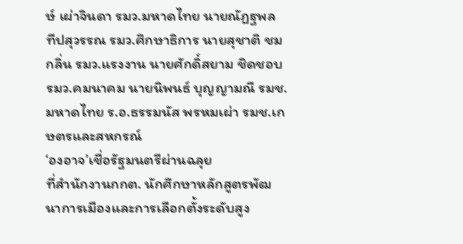ษ์ เผ่าจินดา รมว.มหาดไทย นายณัฏฐพล ทีปสุวรรณ รมว.ศึกษาธิการ นายสุชาติ ชมกลิ่น รมว.แรงงาน นายศักดิ์สยาม ชิดชอบ รมว.คมนาคม นายนิพนธ์ บุญญามณี รมช.มหาดไทย ร.อ.ธรรมนัส พรหมเผ่า รมช.เกษตรและสหกรณ์
‘องอาจ’เชื่อรัฐมนตรีผ่านฉลุย
ที่สำนักงานกกต. นักศึกษาหลักสูตรพัฒนาการเมืองและการเลือกตั้งระดับสูง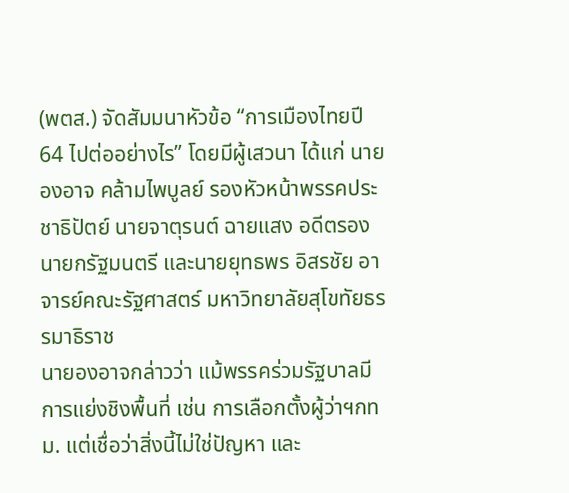(พตส.) จัดสัมมนาหัวข้อ “การเมืองไทยปี 64 ไปต่ออย่างไร” โดยมีผู้เสวนา ได้แก่ นายองอาจ คล้ามไพบูลย์ รองหัวหน้าพรรคประชาธิปัตย์ นายจาตุรนต์ ฉายแสง อดีตรองนายกรัฐมนตรี และนายยุทธพร อิสรชัย อาจารย์คณะรัฐศาสตร์ มหาวิทยาลัยสุโขทัยธรรมาธิราช
นายองอาจกล่าวว่า แม้พรรคร่วมรัฐบาลมีการแย่งชิงพื้นที่ เช่น การเลือกตั้งผู้ว่าฯกทม. แต่เชื่อว่าสิ่งนี้ไม่ใช่ปัญหา และ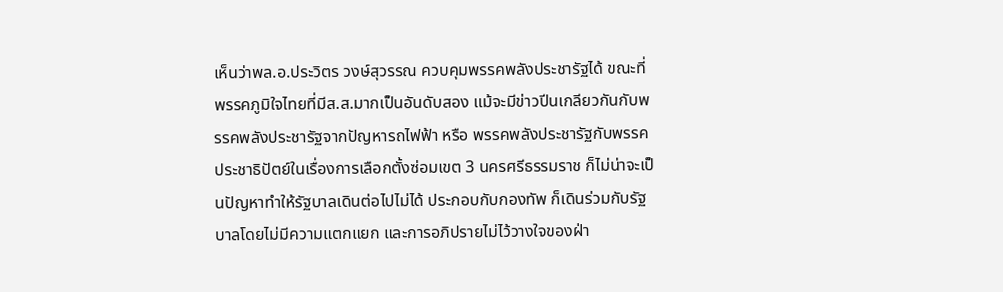เห็นว่าพล.อ.ประวิตร วงษ์สุวรรณ ควบคุมพรรคพลังประชารัฐได้ ขณะที่พรรคภูมิใจไทยที่มีส.ส.มากเป็นอันดับสอง แม้จะมีข่าวปีนเกลียวกันกับพรรคพลังประชารัฐจากปัญหารถไฟฟ้า หรือ พรรคพลังประชารัฐกับพรรคประชาธิปัตย์ในเรื่องการเลือกตั้งซ่อมเขต 3 นครศรีธรรมราช ก็ไม่น่าจะเป็นปัญหาทำให้รัฐบาลเดินต่อไปไม่ได้ ประกอบกับกองทัพ ก็เดินร่วมกับรัฐบาลโดยไม่มีความแตกแยก และการอภิปรายไม่ไว้วางใจของฝ่า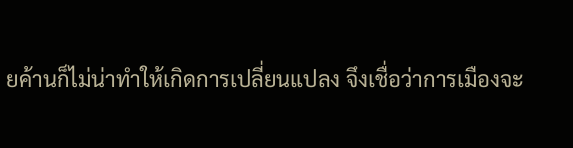ยค้านก็ไม่น่าทำให้เกิดการเปลี่ยนแปลง จึงเชื่อว่าการเมืองจะ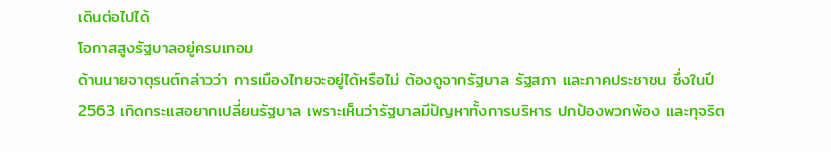เดินต่อไปได้
โอกาสสูงรัฐบาลอยู่ครบเทอม
ด้านนายจาตุรนต์กล่าวว่า การเมืองไทยจะอยู่ได้หรือไม่ ต้องดูจากรัฐบาล รัฐสภา และภาคประชาชน ซึ่งในปี 2563 เกิดกระแสอยากเปลี่ยนรัฐบาล เพราะเห็นว่ารัฐบาลมีปัญหาทั้งการบริหาร ปกป้องพวกพ้อง และทุจริต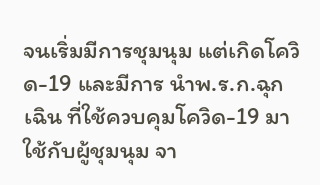จนเริ่มมีการชุมนุม แต่เกิดโควิด-19 และมีการ นำพ.ร.ก.ฉุกเฉิน ที่ใช้ควบคุมโควิด-19 มาใช้กับผู้ชุมนุม จา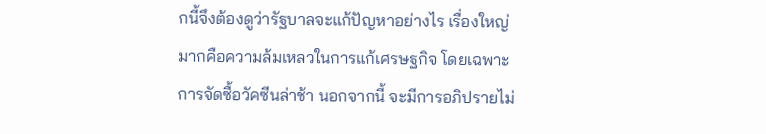กนี้จึงต้องดูว่ารัฐบาลจะแก้ปัญหาอย่างไร เรื่องใหญ่มากคือความล้มเหลวในการแก้เศรษฐกิจ โดยเฉพาะการจัดซื้อวัคซีนล่าช้า นอกจากนี้ จะมีการอภิปรายไม่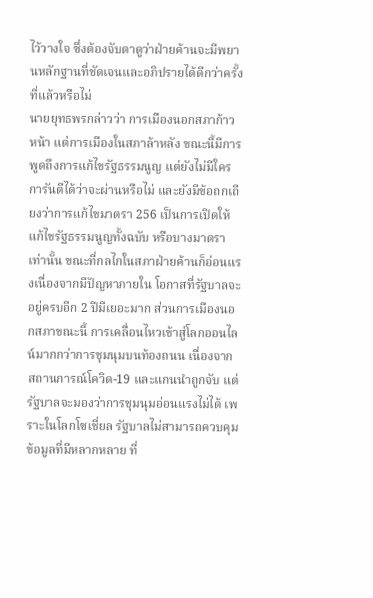ไว้วางใจ ซึ่งต้องจับตาดูว่าฝ่ายค้านจะมีพยานหลักฐานที่ชัดเจนและอภิปรายได้ดีกว่าครั้งที่แล้วหรือไม่
นายยุทธพรกล่าวว่า การเมืองนอกสภาก้าวหน้า แต่การเมืองในสภาล้าหลัง ขณะนี้มีการพูดถึงการแก้ไขรัฐธรรมนูญ แต่ยังไม่มีใครการันตีได้ว่าจะผ่านหรือไม่ และยังมีข้อถกเถียงว่าการแก้ไขมาตรา 256 เป็นการเปิดให้แก้ไขรัฐธรรมนูญทั้งฉบับ หรือบางมาตราเท่านั้น ขณะที่กลไกในสภาฝ่ายค้านก็อ่อนแรงเนื่องจากมีปัญหาภายใน โอกาสที่รัฐบาลจะอยู่ครบอีก 2 ปีมีเยอะมาก ส่วนการเมืองนอกสภาขณะนี้ การเคลื่อนไหวเข้าสู่โลกออนไลน์มากกว่าการชุมนุมบนท้องถนน เนื่องจากสถานการณ์โควิด-19 และแกนนำถูกจับ แต่รัฐบาลจะมองว่าการชุมนุมอ่อนแรงไม่ได้ เพราะในโลกโซเชี่ยล รัฐบาลไม่สามารถควบคุมข้อมูลที่มีหลากหลาย ที่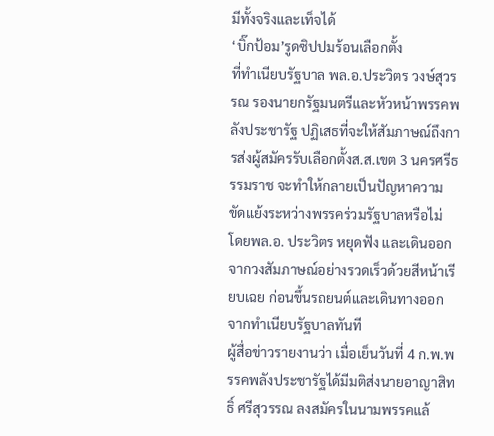มีทั้งจริงและเท็จได้
‘บิ๊กป้อม’รูดซิปปมร้อนเลือกตั้ง
ที่ทำเนียบรัฐบาล พล.อ.ประวิตร วงษ์สุวรรณ รองนายกรัฐมนตรีและหัวหน้าพรรคพลังประชารัฐ ปฏิเสธที่จะให้สัมภาษณ์ถึงการส่งผู้สมัครรับเลือกตั้งส.ส.เขต 3 นครศรีธรรมราช จะทำให้กลายเป็นปัญหาความขัดแย้งระหว่างพรรคร่วมรัฐบาลหรือไม่ โดยพล.อ. ประวิตร หยุดฟัง และเดินออกจากวงสัมภาษณ์อย่างรวดเร็วด้วยสีหน้าเรียบเฉย ก่อนขึ้นรถยนต์และเดินทางออกจากทำเนียบรัฐบาลทันที
ผู้สื่อข่าวรายงานว่า เมื่อเย็นวันที่ 4 ก.พ.พรรคพลังประชารัฐได้มีมติส่งนายอาญาสิทธิ์ ศรีสุวรรณ ลงสมัครในนามพรรคแล้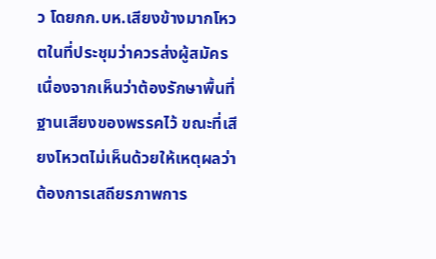ว โดยกก.บห.เสียงข้างมากโหวตในที่ประชุมว่าควรส่งผู้สมัคร เนื่องจากเห็นว่าต้องรักษาพื้นที่ฐานเสียงของพรรคไว้ ขณะที่เสียงโหวตไม่เห็นด้วยให้เหตุผลว่า ต้องการเสถียรภาพการ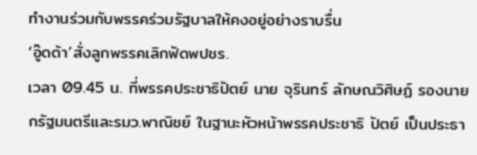ทำงานร่วมกับพรรคร่วมรัฐบาลให้คงอยู่อย่างราบรื่น
‘อู๊ดด้า’สั่งลูกพรรคเลิกฟัดพปชร.
เวลา 09.45 น. ที่พรรคประชาธิปัตย์ นาย จุรินทร์ ลักษณวิศิษฏ์ รองนายกรัฐมนตรีและรมว.พาณิชย์ ในฐานะหัวหน้าพรรคประชาธิ ปัตย์ เป็นประธา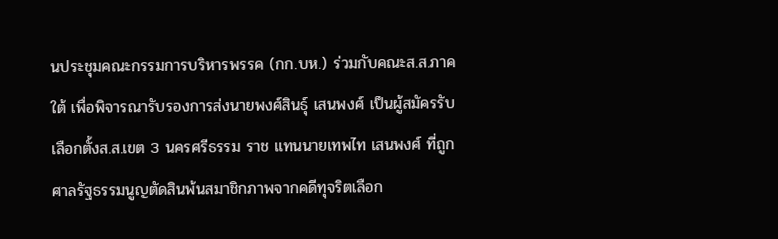นประชุมคณะกรรมการบริหารพรรค (กก.บห.) ร่วมกับคณะส.ส.ภาคใต้ เพื่อพิจารณารับรองการส่งนายพงศ์สินธุ์ เสนพงศ์ เป็นผู้สมัครรับเลือกตั้งส.ส.เขต 3 นครศรีธรรม ราช แทนนายเทพไท เสนพงศ์ ที่ถูกศาลรัฐธรรมนูญตัดสินพ้นสมาชิกภาพจากคดีทุจริตเลือก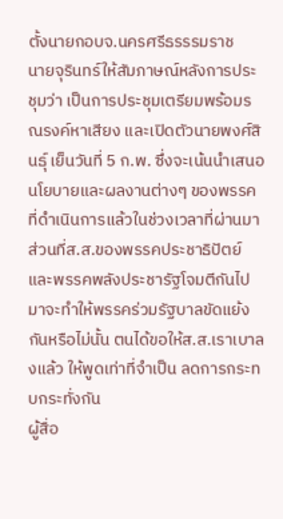ตั้งนายกอบจ.นครศรีธรรรมราช
นายจุรินทร์ให้สัมภาษณ์หลังการประชุมว่า เป็นการประชุมเตรียมพร้อมรณรงค์หาเสียง และเปิดตัวนายพงศ์สินธุ์ เย็นวันที่ 5 ก.พ. ซึ่งจะเน้นนำเสนอนโยบายและผลงานต่างๆ ของพรรคที่ดำเนินการแล้วในช่วงเวลาที่ผ่านมา ส่วนที่ส.ส.ของพรรคประชาธิปัตย์และพรรคพลังประชารัฐโจมตีกันไปมาจะทำให้พรรคร่วมรัฐบาลขัดแย้งกันหรือไม่นั้น ตนได้ขอให้ส.ส.เราเบาลงแล้ว ให้พูดเท่าที่จำเป็น ลดการกระทบกระทั่งกัน
ผู้สื่อ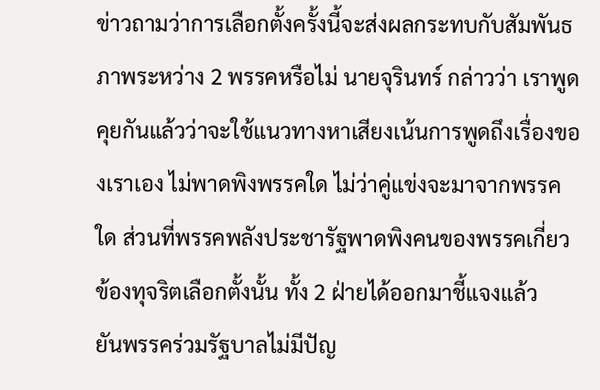ข่าวถามว่าการเลือกตั้งครั้งนี้จะส่งผลกระทบกับสัมพันธภาพระหว่าง 2 พรรคหรือไม่ นายจุรินทร์ กล่าวว่า เราพูดคุยกันแล้วว่าจะใช้แนวทางหาเสียงเน้นการพูดถึงเรื่องของเราเอง ไม่พาดพิงพรรคใด ไม่ว่าคู่แข่งจะมาจากพรรคใด ส่วนที่พรรคพลังประชารัฐพาดพิงคนของพรรคเกี่ยวข้องทุจริตเลือกตั้งนั้น ทั้ง 2 ฝ่ายได้ออกมาชี้แจงแล้ว
ยันพรรคร่วมรัฐบาลไม่มีปัญ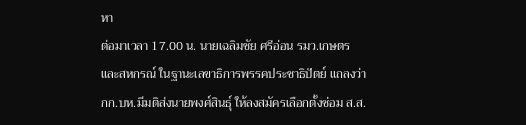หา
ต่อมาเวลา 17.00 น. นายเฉลิมชัย ศรีอ่อน รมว.เกษตรและสหกรณ์ ในฐานะเลขาธิการพรรคประชาธิปัตย์ แถลงว่า กก.บห.มีมติส่งนายพงศ์สินธุ์ ให้ลงสมัครเลือกตั้งซ่อม ส.ส.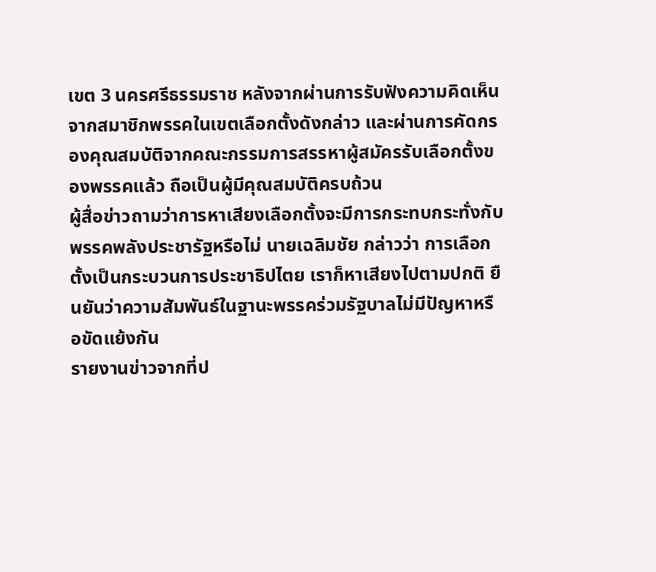เขต 3 นครศรีธรรมราช หลังจากผ่านการรับฟังความคิดเห็นจากสมาชิกพรรคในเขตเลือกตั้งดังกล่าว และผ่านการคัดกรองคุณสมบัติจากคณะกรรมการสรรหาผู้สมัครรับเลือกตั้งของพรรคแล้ว ถือเป็นผู้มีคุณสมบัติครบถ้วน
ผู้สื่อข่าวถามว่าการหาเสียงเลือกตั้งจะมีการกระทบกระทั่งกับพรรคพลังประชารัฐหรือไม่ นายเฉลิมชัย กล่าวว่า การเลือกตั้งเป็นกระบวนการประชาธิปไตย เราก็หาเสียงไปตามปกติ ยืนยันว่าความสัมพันธ์ในฐานะพรรคร่วมรัฐบาลไม่มีปัญหาหรือขัดแย้งกัน
รายงานข่าวจากที่ป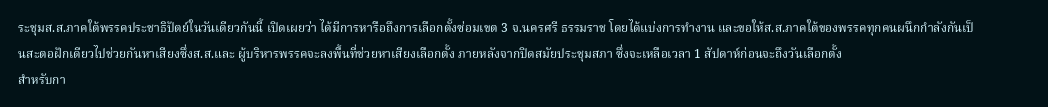ระชุมส.ส.ภาคใต้พรรคประชาธิปัตย์ในวันเดียวกันนี้ เปิดเผยว่า ได้มีการหารือถึงการเลือกตั้งซ่อมเขต 3 จ.นครศรี ธรรมราช โดยได้แบ่งการทำงาน และขอให้ส.ส.ภาคใต้ของพรรคทุกคนผนึกกำลังกันเป็นสะตอฝักเดียวไปช่วยกันหาเสียงซึ่งส.ส.และ ผู้บริหารพรรคจะลงพื้นที่ช่วยหาเสียงเลือกตั้ง ภายหลังจากปิดสมัยประชุมสภา ซึ่งจะเหลือเวลา 1 สัปดาห์ก่อนจะถึงวันเลือกตั้ง
สำหรับกา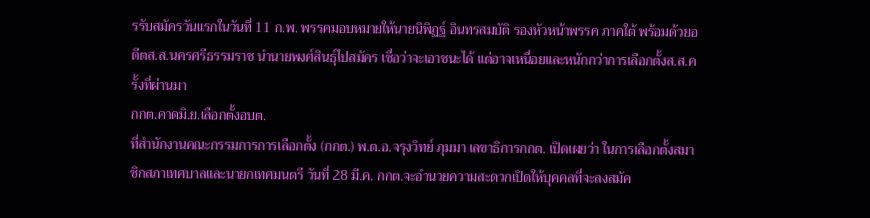รรับสมัครวันแรกในวันที่ 11 ก.พ. พรรคมอบหมายให้นายนิพิฏฐ์ อินทรสมบัติ รองหัวหน้าพรรค ภาคใต้ พร้อมด้วยอดีตส.ส.นครศรีธรรมราช นำนายพงศ์สินธุ์ไปสมัคร เชื่อว่าจะเอาชนะได้ แต่อาจเหนื่อยและหนักกว่าการเลือกตั้งส.ส.ครั้งที่ผ่านมา
กกต.คาดมิ.ย.เลือกตั้งอบต.
ที่สำนักงานคณะกรรมการการเลือกตั้ง (กกต.) พ.ต.อ.จรุงวิทย์ ภุมมา เลขาธิการกกต. เปิดเผยว่า ในการเลือกตั้งสมาชิกสภาเทศบาลและนายกเทศมนตรี วันที่ 28 มี.ค. กกต.จะอำนวยความสะดวกเปิดให้บุคคลที่จะลงสมัค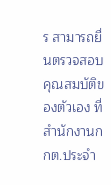ร สามารถยื่นตรวจสอบคุณสมบัติของตัวเอง ที่สำนักงานกกต.ประจำ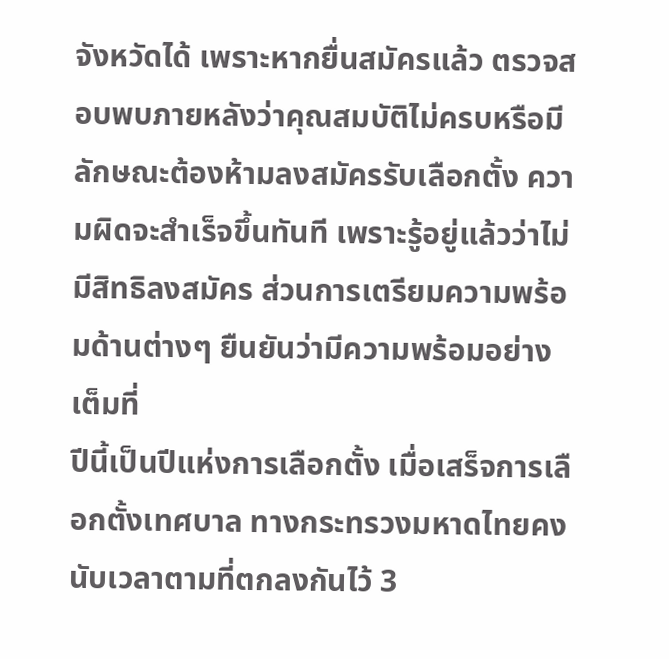จังหวัดได้ เพราะหากยื่นสมัครแล้ว ตรวจสอบพบภายหลังว่าคุณสมบัติไม่ครบหรือมีลักษณะต้องห้ามลงสมัครรับเลือกตั้ง ความผิดจะสำเร็จขึ้นทันที เพราะรู้อยู่แล้วว่าไม่มีสิทธิลงสมัคร ส่วนการเตรียมความพร้อมด้านต่างๆ ยืนยันว่ามีความพร้อมอย่างเต็มที่
ปีนี้เป็นปีแห่งการเลือกตั้ง เมื่อเสร็จการเลือกตั้งเทศบาล ทางกระทรวงมหาดไทยคงนับเวลาตามที่ตกลงกันไว้ 3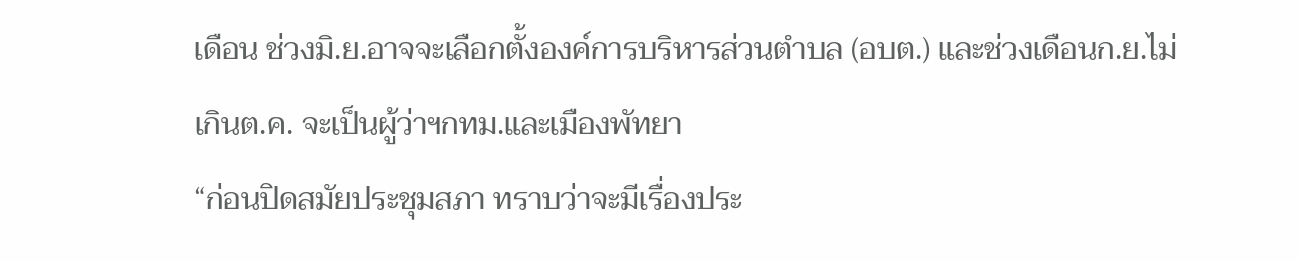เดือน ช่วงมิ.ย.อาจจะเลือกตั้งองค์การบริหารส่วนตำบล (อบต.) และช่วงเดือนก.ย.ไม่เกินต.ค. จะเป็นผู้ว่าฯกทม.และเมืองพัทยา
“ก่อนปิดสมัยประชุมสภา ทราบว่าจะมีเรื่องประ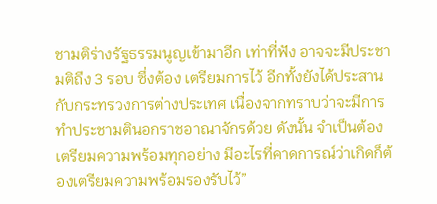ชามติร่างรัฐธรรมนูญเข้ามาอีก เท่าที่ฟัง อาจจะมีประชามติถึง 3 รอบ ซึ่งต้อง เตรียมการไว้ อีกทั้งยังได้ประสานกับกระทรวงการต่างประเทศ เนื่องจากทราบว่าจะมีการทำประชามตินอกราชอาณาจักรด้วย ดังนั้น จำเป็นต้องเตรียมความพร้อมทุกอย่าง มีอะไรที่คาดการณ์ว่าเกิดก็ต้องเตรียมความพร้อมรองรับไว้”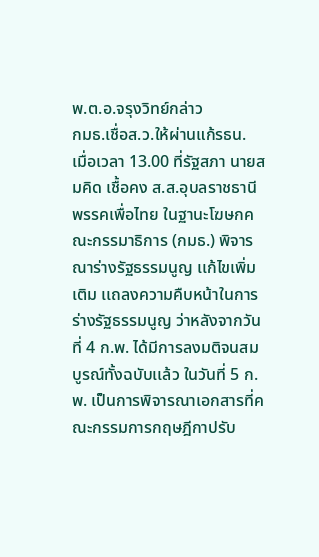พ.ต.อ.จรุงวิทย์กล่าว
กมธ.เชื่อส.ว.ให้ผ่านแก้รธน.
เมื่อเวลา 13.00 ที่รัฐสภา นายสมคิด เชื้อคง ส.ส.อุบลราชธานี พรรคเพื่อไทย ในฐานะโฆษกคณะกรรมาธิการ (กมธ.) พิจารณาร่างรัฐธรรมนูญ เเก้ไขเพิ่มเติม เเถลงความคืบหน้าในการร่างรัฐธรรมนูญ ว่าหลังจากวันที่ 4 ก.พ. ได้มีการลงมติจนสมบูรณ์ทั้งฉบับเเล้ว ในวันที่ 5 ก.พ. เป็นการพิจารณาเอกสารที่คณะกรรมการกฤษฎีกาปรับ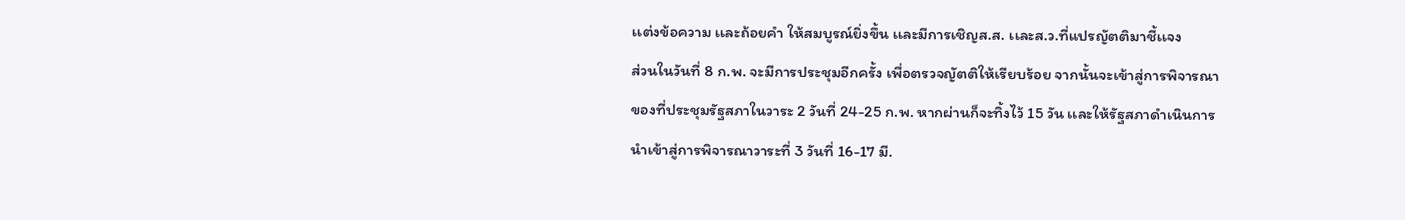เเต่งข้อความ เเละถ้อยคำ ให้สมบูรณ์ยิ่งขึ้น เเละมีการเชิญส.ส. เเละส.ว.ที่แปรญัตติมาชี้เเจง
ส่วนในวันที่ 8 ก.พ. จะมีการประชุมอีกครั้ง เพื่อตรวจญัตติให้เรียบร้อย จากนั้นจะเข้าสู่การพิจารณาของที่ประชุมรัฐสภาในวาระ 2 วันที่ 24-25 ก.พ. หากผ่านก็จะทิ้งไว้ 15 วัน เเละให้รัฐสภาดำเนินการนำเข้าสู่การพิจารณาวาระที่ 3 วันที่ 16-17 มี.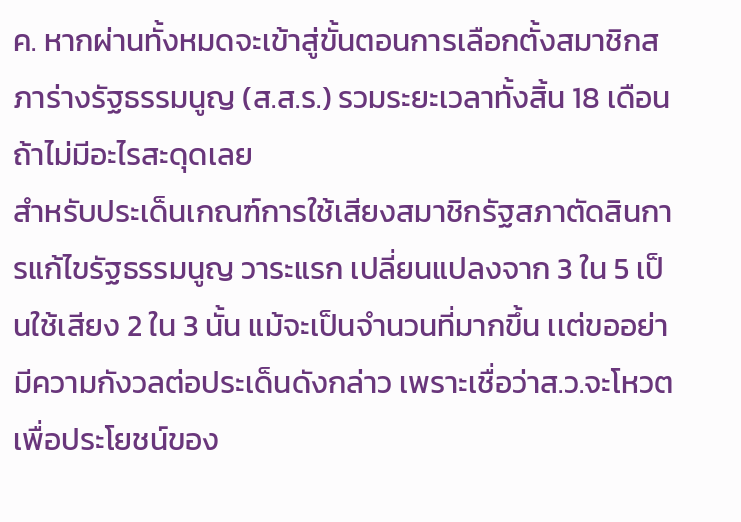ค. หากผ่านทั้งหมดจะเข้าสู่ขั้นตอนการเลือกตั้งสมาชิกสภาร่างรัฐธรรมนูญ (ส.ส.ร.) รวมระยะเวลาทั้งสิ้น 18 เดือน ถ้าไม่มีอะไรสะดุดเลย
สำหรับประเด็นเกณฑ์การใช้เสียงสมาชิกรัฐสภาตัดสินการแก้ไขรัฐธรรมนูญ วาระแรก เปลี่ยนแปลงจาก 3 ใน 5 เป็นใช้เสียง 2 ใน 3 นั้น แม้จะเป็นจำนวนที่มากขึ้น เเต่ขออย่ามีความกังวลต่อประเด็นดังกล่าว เพราะเชื่อว่าส.ว.จะโหวตเพื่อประโยชน์ของ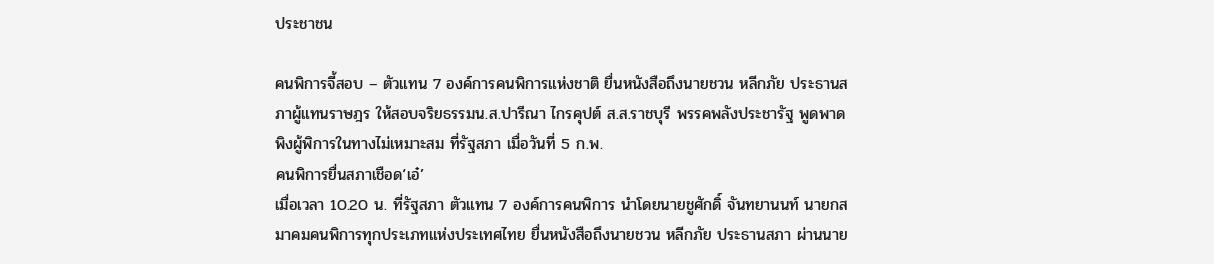ประชาชน

คนพิการจี้สอบ – ตัวแทน 7 องค์การคนพิการแห่งชาติ ยื่นหนังสือถึงนายชวน หลีกภัย ประธานสภาผู้แทนราษฎร ให้สอบจริยธรรมน.ส.ปารีณา ไกรคุปต์ ส.ส.ราชบุรี พรรคพลังประชารัฐ พูดพาดพิงผู้พิการในทางไม่เหมาะสม ที่รัฐสภา เมื่อวันที่ 5 ก.พ.
คนพิการยื่นสภาเชือด‘เอ๋’
เมื่อเวลา 10.20 น. ที่รัฐสภา ตัวแทน 7 องค์การคนพิการ นำโดยนายชูศักดิ์ จันทยานนท์ นายกสมาคมคนพิการทุกประเภทแห่งประเทศไทย ยื่นหนังสือถึงนายชวน หลีกภัย ประธานสภา ผ่านนาย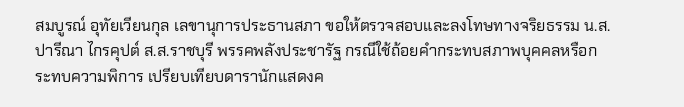สมบูรณ์ อุทัยเวียนกุล เลขานุการประธานสภา ขอให้ตรวจสอบและลงโทษทางจริยธรรม น.ส.ปารีณา ไกรคุปต์ ส.ส.ราชบุรี พรรคพลังประชารัฐ กรณีใช้ถ้อยคำกระทบสภาพบุคคลหรือกระทบความพิการ เปรียบเทียบดารานักแสดงค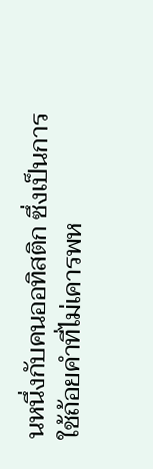นหนึ่งกับคนออทิสติก ซึ่งเป็นการใช้ถ้อยคำที่ไม่เคารพห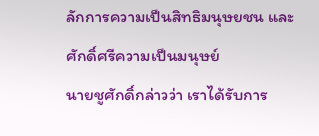ลักการความเป็นสิทธิมนุษยชน และศักดิ์ศรีความเป็นมนุษย์
นายชูศักดิ์กล่าวว่า เราได้รับการ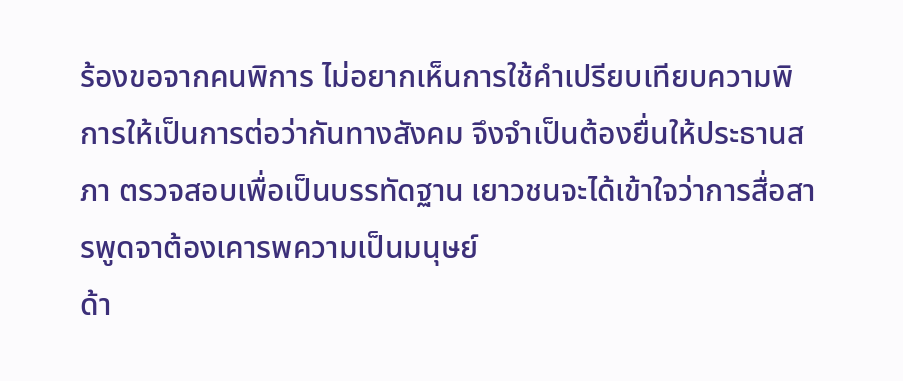ร้องขอจากคนพิการ ไม่อยากเห็นการใช้คำเปรียบเทียบความพิการให้เป็นการต่อว่ากันทางสังคม จึงจำเป็นต้องยื่นให้ประธานสภา ตรวจสอบเพื่อเป็นบรรทัดฐาน เยาวชนจะได้เข้าใจว่าการสื่อสารพูดจาต้องเคารพความเป็นมนุษย์
ด้า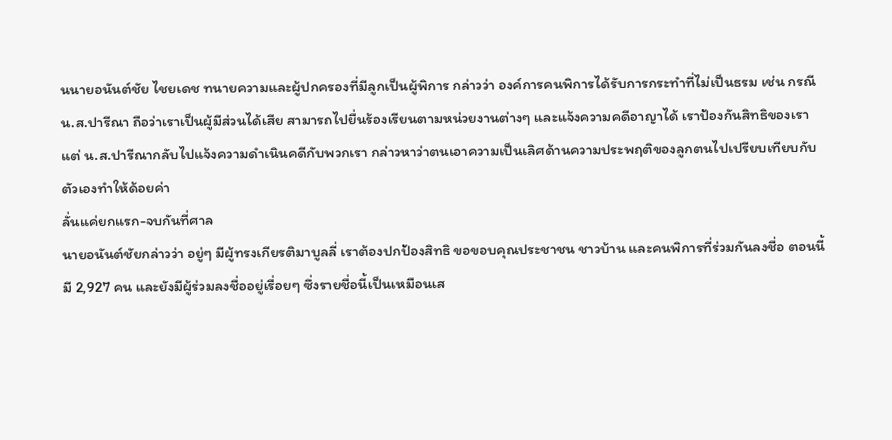นนายอนันต์ชัย ไชยเดช ทนายความและผู้ปกครองที่มีลูกเป็นผู้พิการ กล่าวว่า องค์การคนพิการได้รับการกระทำที่ไม่เป็นธรม เช่น กรณี น.ส.ปารีณา ถือว่าเราเป็นผู้มีส่วนได้เสีย สามารถไปยื่นร้องเรียนตามหน่วยงานต่างๆ และแจ้งความคดีอาญาได้ เราป้องกันสิทธิของเรา แต่ น.ส.ปารีณากลับไปแจ้งความดำเนินคดีกับพวกเรา กล่าวหาว่าตนเอาความเป็นเลิศด้านความประพฤติของลูกตนไปเปรียบเทียบกับตัวเองทำให้ด้อยค่า
ลั่นแค่ยกแรก-จบกันที่ศาล
นายอนันต์ชัยกล่าวว่า อยู่ๆ มีผู้ทรงเกียรติมาบูลลี่ เราต้องปกป้องสิทธิ ขอขอบคุณประชาชน ชาวบ้าน และคนพิการที่ร่วมกันลงชื่อ ตอนนี้มี 2,927 คน และยังมีผู้ร่วมลงชื่ออยู่เรื่อยๆ ซึ่งรายชื่อนี้เป็นเหมือนเส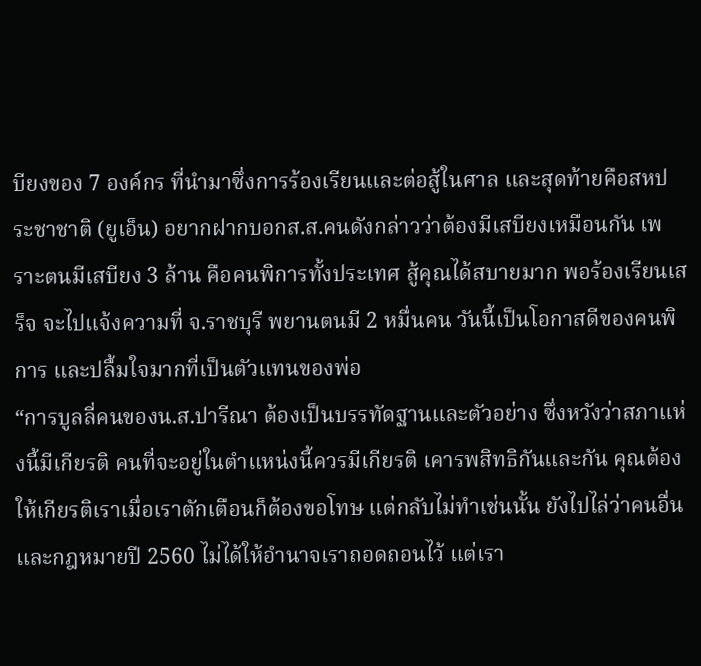บียงของ 7 องค์กร ที่นำมาซึ่งการร้องเรียนและต่อสู้ในศาล และสุดท้ายคือสหประชาชาติ (ยูเอ็น) อยากฝากบอกส.ส.คนดังกล่าวว่าต้องมีเสบียงเหมือนกัน เพราะตนมีเสบียง 3 ล้าน คือคนพิการทั้งประเทศ สู้คุณได้สบายมาก พอร้องเรียนเสร็จ จะไปแจ้งความที่ จ.ราชบุรี พยานตนมี 2 หมื่นคน วันนี้เป็นโอกาสดีของคนพิการ และปลื้มใจมากที่เป็นตัวแทนของพ่อ
“การบูลลี่คนของน.ส.ปารีณา ต้องเป็นบรรทัดฐานและตัวอย่าง ซึ่งหวังว่าสภาแห่งนี้มีเกียรติ คนที่จะอยู่ในตำแหน่งนี้ควรมีเกียรติ เคารพสิทธิกันและกัน คุณต้องให้เกียรติเราเมื่อเราตักเตือนก็ต้องขอโทษ แต่กลับไม่ทำเช่นนั้น ยังไปไล่ว่าคนอื่น และกฎหมายปี 2560 ไม่ได้ให้อำนาจเราถอดถอนไว้ แต่เรา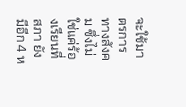จะใช้มาตรการทางสังคม ซึ่งไม่ใช่แค่ร้องเรียนที่สภา ยังมีอีก 4 ห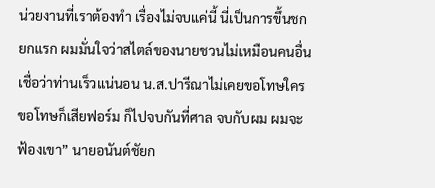น่วยงานที่เราต้องทำ เรื่องไม่จบแค่นี้ นี่เป็นการขึ้นชกยกแรก ผมมั่นใจว่าสไตล์ของนายชวนไม่เหมือนคนอื่น เชื่อว่าท่านเร็วแน่นอน น.ส.ปารีณาไม่เคยขอโทษใคร ขอโทษก็เสียฟอร์ม ก็ไปจบกันที่ศาล จบกับผม ผมจะฟ้องเขา” นายอนันต์ชัยก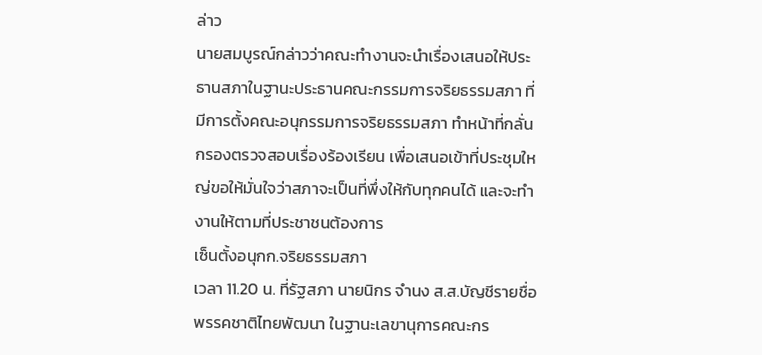ล่าว
นายสมบูรณ์กล่าวว่าคณะทำงานจะนำเรื่องเสนอให้ประธานสภาในฐานะประธานคณะกรรมการจริยธรรมสภา ที่มีการตั้งคณะอนุกรรมการจริยธรรมสภา ทำหน้าที่กลั่นกรองตรวจสอบเรื่องร้องเรียน เพื่อเสนอเข้าที่ประชุมใหญ่ขอให้มั่นใจว่าสภาจะเป็นที่พึ่งให้กับทุกคนได้ และจะทำงานให้ตามที่ประชาชนต้องการ
เซ็นตั้งอนุกก.จริยธรรมสภา
เวลา 11.20 น. ที่รัฐสภา นายนิกร จำนง ส.ส.บัญชีรายชื่อ พรรคชาติไทยพัฒนา ในฐานะเลขานุการคณะกร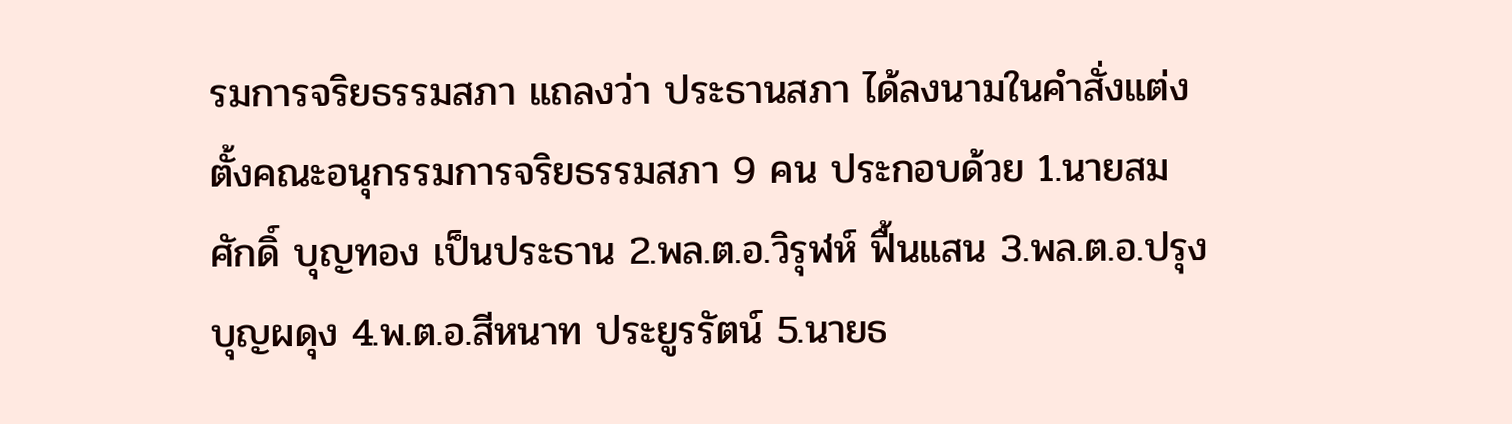รมการจริยธรรมสภา แถลงว่า ประธานสภา ได้ลงนามในคำสั่งแต่งตั้งคณะอนุกรรมการจริยธรรมสภา 9 คน ประกอบด้วย 1.นายสมศักดิ์ บุญทอง เป็นประธาน 2.พล.ต.อ.วิรุฬห์ ฟื้นแสน 3.พล.ต.อ.ปรุง บุญผดุง 4.พ.ต.อ.สีหนาท ประยูรรัตน์ 5.นายธ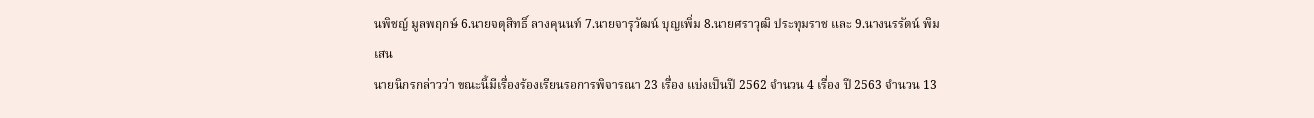นพิชญ์ มูลพฤกษ์ 6.นายจตุสิทธิ์ ลางคุนนท์ 7.นายจารุวัฒน์ บุญเพิ่ม 8.นายศราวุฒิ ประทุมราช และ 9.นางนรรัตน์ พิมเสน
นายนิกรกล่าวว่า ขณะนี้มีเรื่องร้องเรียนรอการพิจารณา 23 เรื่อง แบ่งเป็นปี 2562 จำนวน 4 เรื่อง ปี 2563 จำนวน 13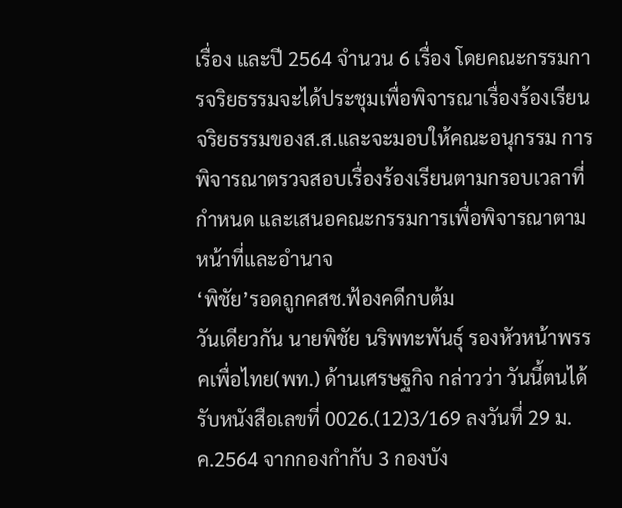เรื่อง และปี 2564 จำนวน 6 เรื่อง โดยคณะกรรมการจริยธรรมจะได้ประชุมเพื่อพิจารณาเรื่องร้องเรียนจริยธรรมของส.ส.และจะมอบให้คณะอนุกรรม การ พิจารณาตรวจสอบเรื่องร้องเรียนตามกรอบเวลาที่กำหนด และเสนอคณะกรรมการเพื่อพิจารณาตามหน้าที่และอำนาจ
‘พิชัย’รอดถูกคสช.ฟ้องคดีกบต้ม
วันเดียวกัน นายพิชัย นริพทะพันธุ์ รองหัวหน้าพรรคเพื่อไทย(พท.) ด้านเศรษฐกิจ กล่าวว่า วันนี้ตนได้รับหนังสือเลขที่ 0026.(12)3/169 ลงวันที่ 29 ม.ค.2564 จากกองกำกับ 3 กองบัง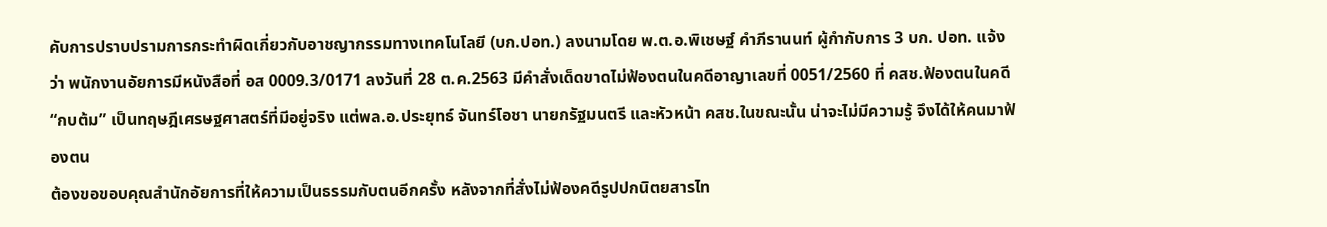คับการปราบปรามการกระทำผิดเกี่ยวกับอาชญากรรมทางเทคโนโลยี (บก.ปอท.) ลงนามโดย พ.ต.อ.พิเชษฐ์ คำภีรานนท์ ผู้กำกับการ 3 บก. ปอท. แจ้งว่า พนักงานอัยการมีหนังสือที่ อส 0009.3/0171 ลงวันที่ 28 ต.ค.2563 มีคำสั่งเด็ดขาดไม่ฟ้องตนในคดีอาญาเลขที่ 0051/2560 ที่ คสช.ฟ้องตนในคดี “กบต้ม” เป็นทฤษฎีเศรษฐศาสตร์ที่มีอยู่จริง แต่พล.อ.ประยุทธ์ จันทร์โอชา นายกรัฐมนตรี และหัวหน้า คสช.ในขณะนั้น น่าจะไม่มีความรู้ จึงได้ให้คนมาฟ้องตน
ต้องขอขอบคุณสำนักอัยการที่ให้ความเป็นธรรมกับตนอีกครั้ง หลังจากที่สั่งไม่ฟ้องคดีรูปปกนิตยสารไท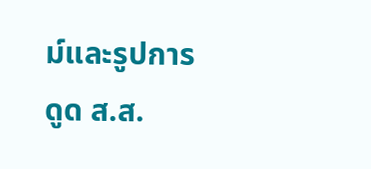ม์และรูปการดูด ส.ส.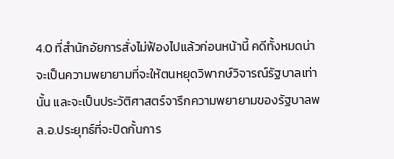4.0 ที่สำนักอัยการสั่งไม่ฟ้องไปแล้วก่อนหน้านี้ คดีทั้งหมดน่าจะเป็นความพยายามที่จะให้ตนหยุดวิพากษ์วิจารณ์รัฐบาลเท่านั้น และจะเป็นประวัติศาสตร์จารึกความพยายามของรัฐบาลพล.อ.ประยุทธ์ที่จะปิดกั้นการ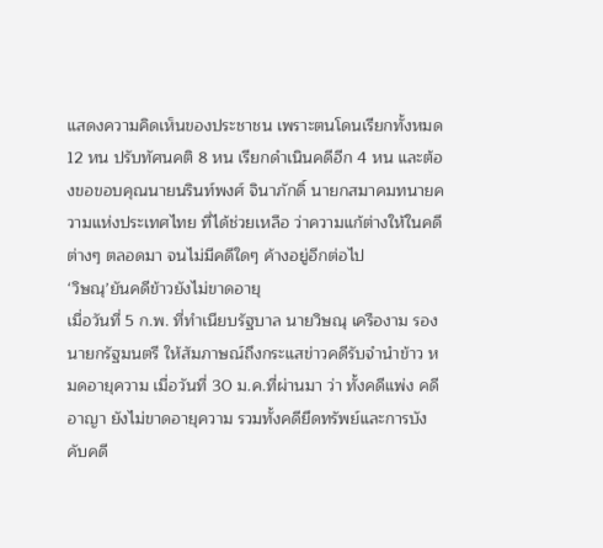แสดงความคิดเห็นของประชาชน เพราะตนโดนเรียกทั้งหมด 12 หน ปรับทัศนคติ 8 หน เรียกดำเนินคดีอีก 4 หน และต้องขอขอบคุณนายนรินท์พงศ์ จินาภักดิ์ นายกสมาคมทนายความแห่งประเทศไทย ที่ได้ช่วยเหลือ ว่าความแก้ต่างให้ในคดีต่างๆ ตลอดมา จนไม่มีคดีใดๆ ค้างอยู่อีกต่อไป
‘วิษณุ’ยันคดีข้าวยังไม่ขาดอายุ
เมื่อวันที่ 5 ก.พ. ที่ทำเนียบรัฐบาล นายวิษณุ เครืองาม รองนายกรัฐมนตรี ให้สัมภาษณ์ถึงกระแสข่าวคดีรับจำนำข้าว หมดอายุความ เมื่อวันที่ 30 ม.ค.ที่ผ่านมา ว่า ทั้งคดีแพ่ง คดีอาญา ยังไม่ขาดอายุความ รวมทั้งคดียึดทรัพย์และการบังคับคดี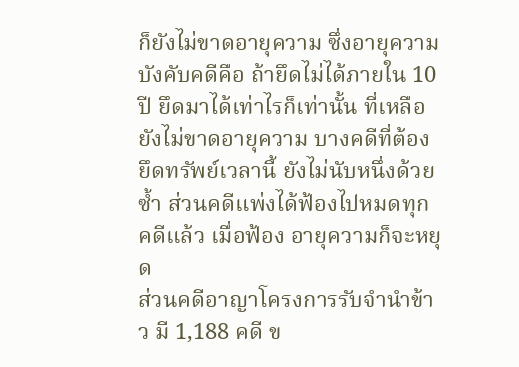ก็ยังไม่ขาดอายุความ ซึ่งอายุความบังคับคดีคือ ถ้ายึดไม่ได้ภายใน 10 ปี ยึดมาได้เท่าไรก็เท่านั้น ที่เหลือยังไม่ขาดอายุความ บางคดีที่ต้องยึดทรัพย์เวลานี้ ยังไม่นับหนึ่งด้วยซ้ำ ส่วนคดีแพ่งได้ฟ้องไปหมดทุกคดีแล้ว เมื่อฟ้อง อายุความก็จะหยุด
ส่วนคดีอาญาโครงการรับจำนำข้าว มี 1,188 คดี ข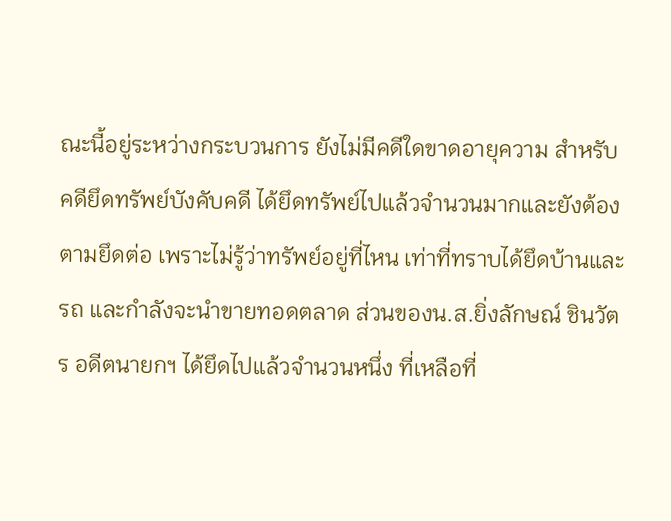ณะนี้อยู่ระหว่างกระบวนการ ยังไม่มีคดีใดขาดอายุความ สำหรับคดียึดทรัพย์บังคับคดี ได้ยึดทรัพย์ไปแล้วจำนวนมากและยังต้องตามยึดต่อ เพราะไม่รู้ว่าทรัพย์อยู่ที่ไหน เท่าที่ทราบได้ยึดบ้านและรถ และกำลังจะนำขายทอดตลาด ส่วนของน.ส.ยิ่งลักษณ์ ชินวัตร อดีตนายกฯ ได้ยึดไปแล้วจำนวนหนึ่ง ที่เหลือที่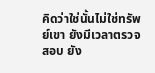คิดว่าใช่นั้นไม่ใช่ทรัพย์เขา ยังมีเวลาตรวจสอบ ยัง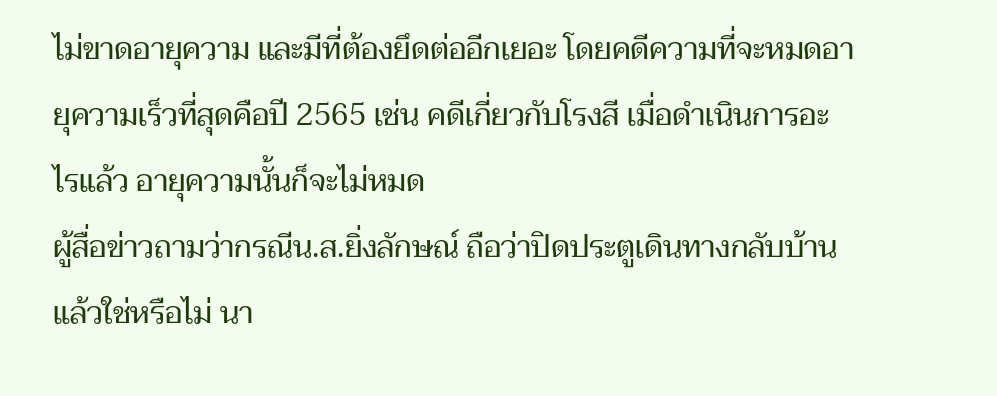ไม่ขาดอายุความ และมีที่ต้องยึดต่ออีกเยอะ โดยคดีความที่จะหมดอายุความเร็วที่สุดคือปี 2565 เช่น คดีเกี่ยวกับโรงสี เมื่อดำเนินการอะไรแล้ว อายุความนั้นก็จะไม่หมด
ผู้สื่อข่าวถามว่ากรณีน.ส.ยิ่งลักษณ์ ถือว่าปิดประตูเดินทางกลับบ้านแล้วใช่หรือไม่ นา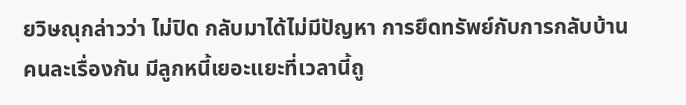ยวิษณุกล่าวว่า ไม่ปิด กลับมาได้ไม่มีปัญหา การยึดทรัพย์กับการกลับบ้าน คนละเรื่องกัน มีลูกหนี้เยอะแยะที่เวลานี้ถู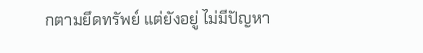กตามยึดทรัพย์ แต่ยังอยู่ ไม่มีปัญหา